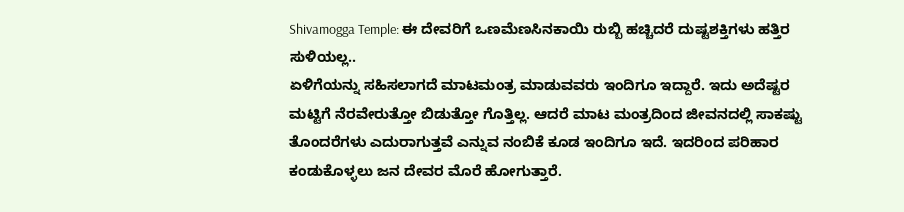Shivamogga Temple: ಈ ದೇವರಿಗೆ ಒಣಮೆಣಸಿನಕಾಯಿ ರುಬ್ಬಿ ಹಚ್ಚಿದರೆ ದುಷ್ಟಶಕ್ತಿಗಳು ಹತ್ತಿರ ಸುಳಿಯಲ್ಲ..
ಏಳಿಗೆಯನ್ನು ಸಹಿಸಲಾಗದೆ ಮಾಟಮಂತ್ರ ಮಾಡುವವರು ಇಂದಿಗೂ ಇದ್ದಾರೆ. ಇದು ಅದೆಷ್ಟರ ಮಟ್ಟಿಗೆ ನೆರವೇರುತ್ತೋ ಬಿಡುತ್ತೋ ಗೊತ್ತಿಲ್ಲ. ಆದರೆ ಮಾಟ ಮಂತ್ರದಿಂದ ಜೀವನದಲ್ಲಿ ಸಾಕಷ್ಟು ತೊಂದರೆಗಳು ಎದುರಾಗುತ್ತವೆ ಎನ್ನುವ ನಂಬಿಕೆ ಕೂಡ ಇಂದಿಗೂ ಇದೆ. ಇದರಿಂದ ಪರಿಹಾರ ಕಂಡುಕೊಳ್ಳಲು ಜನ ದೇವರ ಮೊರೆ ಹೋಗುತ್ತಾರೆ.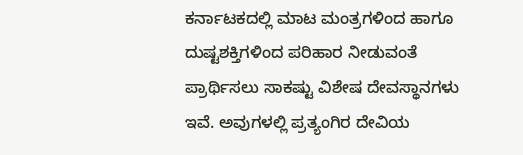ಕರ್ನಾಟಕದಲ್ಲಿ ಮಾಟ ಮಂತ್ರಗಳಿಂದ ಹಾಗೂ ದುಷ್ಟಶಕ್ತಿಗಳಿಂದ ಪರಿಹಾರ ನೀಡುವಂತೆ ಪ್ರಾರ್ಥಿಸಲು ಸಾಕಷ್ಟು ವಿಶೇಷ ದೇವಸ್ಥಾನಗಳು ಇವೆ. ಅವುಗಳಲ್ಲಿ ಪ್ರತ್ಯಂಗಿರ ದೇವಿಯ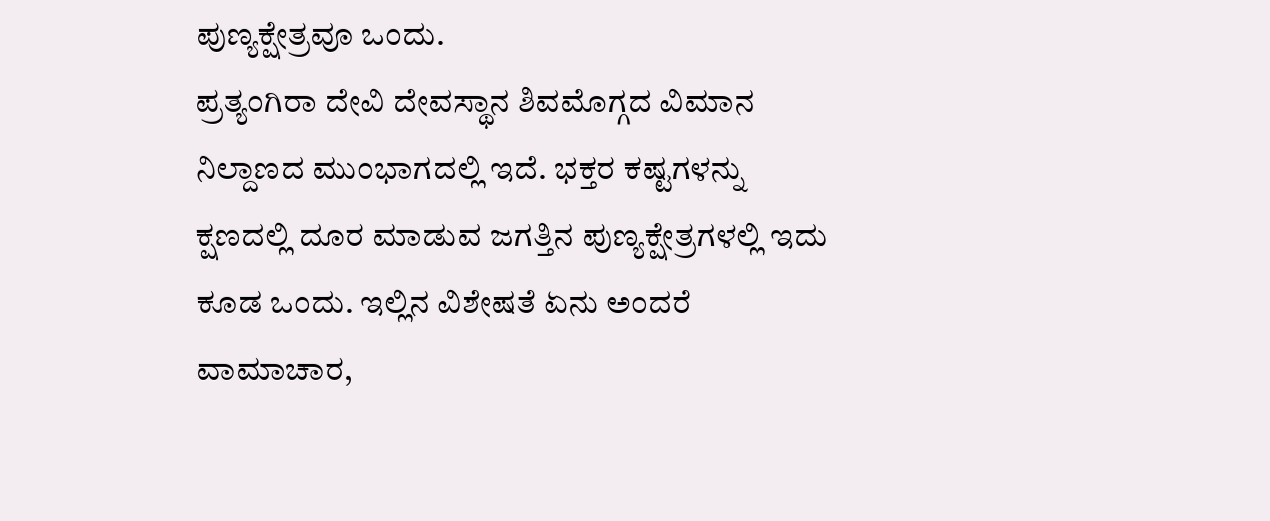ಪುಣ್ಯಕ್ಷೇತ್ರವೂ ಒಂದು.
ಪ್ರತ್ಯಂಗಿರಾ ದೇವಿ ದೇವಸ್ಥಾನ ಶಿವಮೊಗ್ಗದ ವಿಮಾನ ನಿಲ್ದಾಣದ ಮುಂಭಾಗದಲ್ಲಿ ಇದೆ. ಭಕ್ತರ ಕಷ್ಟಗಳನ್ನು ಕ್ಷಣದಲ್ಲಿ ದೂರ ಮಾಡುವ ಜಗತ್ತಿನ ಪುಣ್ಯಕ್ಷೇತ್ರಗಳಲ್ಲಿ ಇದು ಕೂಡ ಒಂದು. ಇಲ್ಲಿನ ವಿಶೇಷತೆ ಏನು ಅಂದರೆ ವಾಮಾಚಾರ,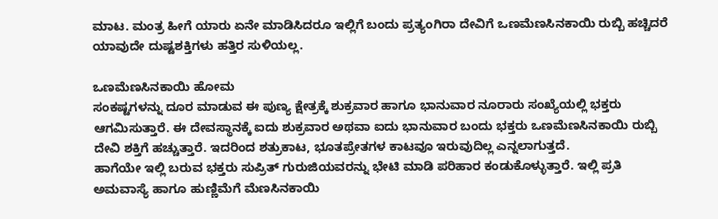ಮಾಟ. ಮಂತ್ರ ಹೀಗೆ ಯಾರು ಏನೇ ಮಾಡಿಸಿದರೂ ಇಲ್ಲಿಗೆ ಬಂದು ಪ್ರತ್ಯಂಗಿರಾ ದೇವಿಗೆ ಒಣಮೆಣಸಿನಕಾಯಿ ರುಬ್ಬಿ ಹಚ್ಚಿದರೆ ಯಾವುದೇ ದುಷ್ಟಶಕ್ತಿಗಳು ಹತ್ತಿರ ಸುಳಿಯಲ್ಲ.

ಒಣಮೆಣಸಿನಕಾಯಿ ಹೋಮ
ಸಂಕಷ್ಟಗಳನ್ನು ದೂರ ಮಾಡುವ ಈ ಪುಣ್ಯ ಕ್ಷೇತ್ರಕ್ಕೆ ಶುಕ್ರವಾರ ಹಾಗೂ ಭಾನುವಾರ ನೂರಾರು ಸಂಖ್ಯೆಯಲ್ಲಿ ಭಕ್ತರು ಆಗಮಿಸುತ್ತಾರೆ. ಈ ದೇವಸ್ಥಾನಕ್ಕೆ ಐದು ಶುಕ್ರವಾರ ಅಥವಾ ಐದು ಭಾನುವಾರ ಬಂದು ಭಕ್ತರು ಒಣಮೆಣಸಿನಕಾಯಿ ರುಬ್ಬಿ ದೇವಿ ಶಕ್ತಿಗೆ ಹಚ್ಚುತ್ತಾರೆ. ಇದರಿಂದ ಶತ್ರುಕಾಟ, ಭೂತಪ್ರೇತಗಳ ಕಾಟವೂ ಇರುವುದಿಲ್ಲ ಎನ್ನಲಾಗುತ್ತದೆ.
ಹಾಗೆಯೇ ಇಲ್ಲಿ ಬರುವ ಭಕ್ತರು ಸುಪ್ರಿತ್ ಗುರುಜಿಯವರನ್ನು ಭೇಟಿ ಮಾಡಿ ಪರಿಹಾರ ಕಂಡುಕೊಳ್ಳುತ್ತಾರೆ. ಇಲ್ಲಿ ಪ್ರತಿ ಅಮವಾಸ್ಯೆ ಹಾಗೂ ಹುಣ್ಣಿಮೆಗೆ ಮೆಣಸಿನಕಾಯಿ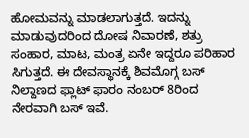ಹೋಮವನ್ನು ಮಾಡಲಾಗುತ್ತದೆ. ಇದನ್ನು ಮಾಡುವುದರಿಂದ ದೋಷ ನಿವಾರಣೆ, ಶತ್ರು ಸಂಹಾರ, ಮಾಟ, ಮಂತ್ರ ಏನೇ ಇದ್ದರೂ ಪರಿಹಾರ ಸಿಗುತ್ತದೆ. ಈ ದೇವಸ್ಥಾನಕ್ಕೆ ಶಿವಮೊಗ್ಗ ಬಸ್ ನಿಲ್ದಾಣದ ಫ್ಲಾಟ್ ಫಾರಂ ನಂಬರ್ 8ರಿಂದ ನೇರವಾಗಿ ಬಸ್ ಇವೆ.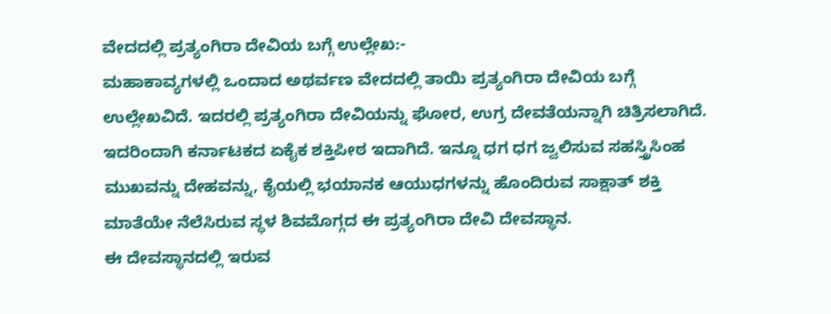ವೇದದಲ್ಲಿ ಪ್ರತ್ಯಂಗಿರಾ ದೇವಿಯ ಬಗ್ಗೆ ಉಲ್ಲೇಖ:-
ಮಹಾಕಾವ್ಯಗಳಲ್ಲಿ ಒಂದಾದ ಅಥರ್ವಣ ವೇದದಲ್ಲಿ ತಾಯಿ ಪ್ರತ್ಯಂಗಿರಾ ದೇವಿಯ ಬಗ್ಗೆ ಉಲ್ಲೇಖವಿದೆ. ಇದರಲ್ಲಿ ಪ್ರತ್ಯಂಗಿರಾ ದೇವಿಯನ್ನು ಘೋರ, ಉಗ್ರ ದೇವತೆಯನ್ನಾಗಿ ಚಿತ್ರಿಸಲಾಗಿದೆ. ಇದರಿಂದಾಗಿ ಕರ್ನಾಟಕದ ಏಕೈಕ ಶಕ್ತಿಪೀಠ ಇದಾಗಿದೆ. ಇನ್ನೂ ಧಗ ಧಗ ಜ್ವಲಿಸುವ ಸಹಸ್ತ್ರಿಸಿಂಹ ಮುಖವನ್ನು ದೇಹವನ್ನು, ಕೈಯಲ್ಲಿ ಭಯಾನಕ ಆಯುಧಗಳನ್ನು ಹೊಂದಿರುವ ಸಾಕ್ಷಾತ್ ಶಕ್ತಿ ಮಾತೆಯೇ ನೆಲೆಸಿರುವ ಸ್ಥಳ ಶಿವಮೊಗ್ಗದ ಈ ಪ್ರತ್ಯಂಗಿರಾ ದೇವಿ ದೇವಸ್ಥಾನ.
ಈ ದೇವಸ್ಥಾನದಲ್ಲಿ ಇರುವ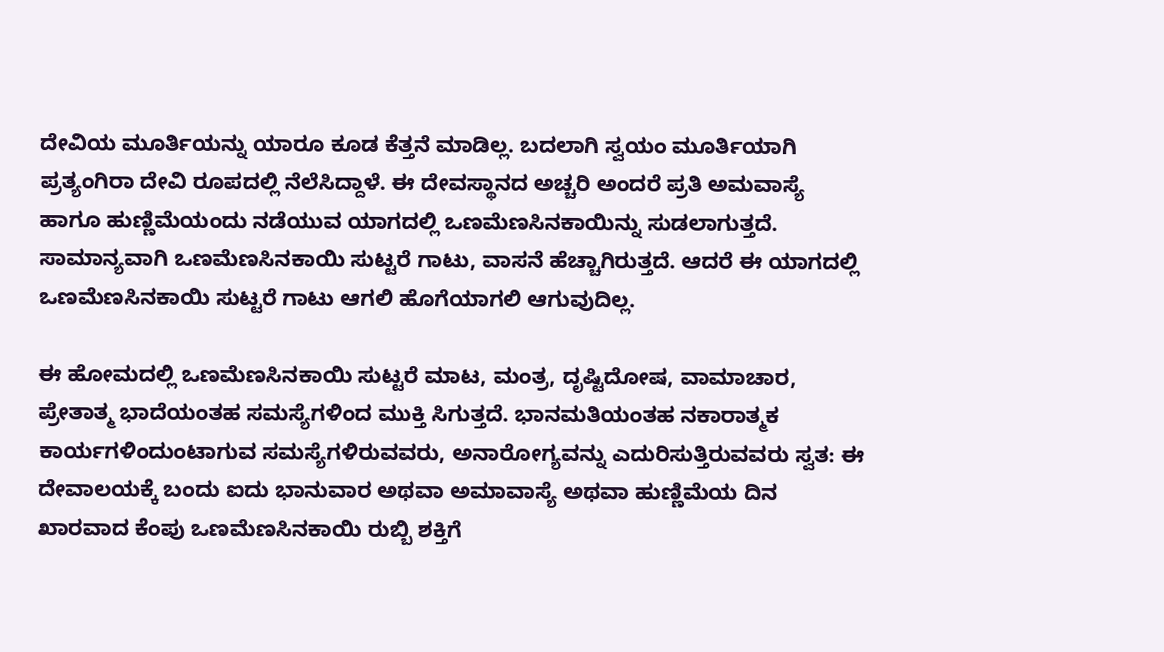ದೇವಿಯ ಮೂರ್ತಿಯನ್ನು ಯಾರೂ ಕೂಡ ಕೆತ್ತನೆ ಮಾಡಿಲ್ಲ. ಬದಲಾಗಿ ಸ್ವಯಂ ಮೂರ್ತಿಯಾಗಿ ಪ್ರತ್ಯಂಗಿರಾ ದೇವಿ ರೂಪದಲ್ಲಿ ನೆಲೆಸಿದ್ದಾಳೆ. ಈ ದೇವಸ್ಥಾನದ ಅಚ್ಚರಿ ಅಂದರೆ ಪ್ರತಿ ಅಮವಾಸ್ಯೆ ಹಾಗೂ ಹುಣ್ಣಿಮೆಯಂದು ನಡೆಯುವ ಯಾಗದಲ್ಲಿ ಒಣಮೆಣಸಿನಕಾಯಿನ್ನು ಸುಡಲಾಗುತ್ತದೆ. ಸಾಮಾನ್ಯವಾಗಿ ಒಣಮೆಣಸಿನಕಾಯಿ ಸುಟ್ಟರೆ ಗಾಟು, ವಾಸನೆ ಹೆಚ್ಚಾಗಿರುತ್ತದೆ. ಆದರೆ ಈ ಯಾಗದಲ್ಲಿ ಒಣಮೆಣಸಿನಕಾಯಿ ಸುಟ್ಟರೆ ಗಾಟು ಆಗಲಿ ಹೊಗೆಯಾಗಲಿ ಆಗುವುದಿಲ್ಲ.

ಈ ಹೋಮದಲ್ಲಿ ಒಣಮೆಣಸಿನಕಾಯಿ ಸುಟ್ಟರೆ ಮಾಟ, ಮಂತ್ರ, ದೃಷ್ಟಿದೋಷ, ವಾಮಾಚಾರ, ಪ್ರೇತಾತ್ಮ ಭಾದೆಯಂತಹ ಸಮಸ್ಯೆಗಳಿಂದ ಮುಕ್ತಿ ಸಿಗುತ್ತದೆ. ಭಾನಮತಿಯಂತಹ ನಕಾರಾತ್ಮಕ ಕಾರ್ಯಗಳಿಂದುಂಟಾಗುವ ಸಮಸ್ಯೆಗಳಿರುವವರು, ಅನಾರೋಗ್ಯವನ್ನು ಎದುರಿಸುತ್ತಿರುವವರು ಸ್ವತ: ಈ ದೇವಾಲಯಕ್ಕೆ ಬಂದು ಐದು ಭಾನುವಾರ ಅಥವಾ ಅಮಾವಾಸ್ಯೆ ಅಥವಾ ಹುಣ್ಣಿಮೆಯ ದಿನ ಖಾರವಾದ ಕೆಂಪು ಒಣಮೆಣಸಿನಕಾಯಿ ರುಬ್ಬಿ ಶಕ್ತಿಗೆ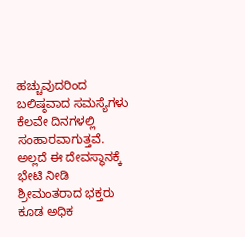ಹಚ್ಚುವುದರಿಂದ ಬಲಿಷ್ಠವಾದ ಸಮಸ್ಯೆಗಳು ಕೆಲವೇ ದಿನಗಳಲ್ಲಿ ಸಂಹಾರವಾಗುತ್ತವೆ. ಅಲ್ಲದೆ ಈ ದೇವಸ್ಥಾನಕ್ಕೆ ಭೇಟಿ ನೀಡಿ ಶ್ರೀಮಂತರಾದ ಭಕ್ತರು ಕೂಡ ಅಧಿಕ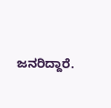ಜನರಿದ್ದಾರೆ.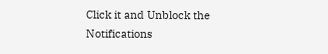Click it and Unblock the Notifications